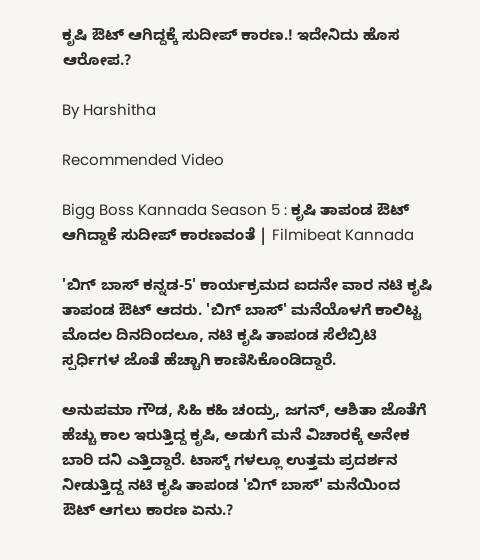ಕೃಷಿ ಔಟ್ ಆಗಿದ್ದಕ್ಕೆ ಸುದೀಪ್ ಕಾರಣ.! ಇದೇನಿದು ಹೊಸ ಆರೋಪ.?

By Harshitha

Recommended Video

Bigg Boss Kannada Season 5 : ಕೃಷಿ ತಾಪಂಡ ಔಟ್ ಆಗಿದ್ದಾಕೆ ಸುದೀಪ್ ಕಾರಣವಂತೆ | Filmibeat Kannada

'ಬಿಗ್ ಬಾಸ್ ಕನ್ನಡ-5' ಕಾರ್ಯಕ್ರಮದ ಐದನೇ ವಾರ ನಟಿ ಕೃಷಿ ತಾಪಂಡ ಔಟ್ ಆದರು. 'ಬಿಗ್ ಬಾಸ್' ಮನೆಯೊಳಗೆ ಕಾಲಿಟ್ಟ ಮೊದಲ ದಿನದಿಂದಲೂ, ನಟಿ ಕೃಷಿ ತಾಪಂಡ ಸೆಲೆಬ್ರಿಟಿ ಸ್ಪರ್ಧಿಗಳ ಜೊತೆ ಹೆಚ್ಚಾಗಿ ಕಾಣಿಸಿಕೊಂಡಿದ್ದಾರೆ.

ಅನುಪಮಾ ಗೌಡ, ಸಿಹಿ ಕಹಿ ಚಂದ್ರು, ಜಗನ್, ಆಶಿತಾ ಜೊತೆಗೆ ಹೆಚ್ಚು ಕಾಲ ಇರುತ್ತಿದ್ದ ಕೃಷಿ, ಅಡುಗೆ ಮನೆ ವಿಚಾರಕ್ಕೆ ಅನೇಕ ಬಾರಿ ದನಿ ಎತ್ತಿದ್ದಾರೆ. ಟಾಸ್ಕ್ ಗಳಲ್ಲೂ ಉತ್ತಮ ಪ್ರದರ್ಶನ ನೀಡುತ್ತಿದ್ದ ನಟಿ ಕೃಷಿ ತಾಪಂಡ 'ಬಿಗ್ ಬಾಸ್' ಮನೆಯಿಂದ ಔಟ್ ಆಗಲು ಕಾರಣ ಏನು.?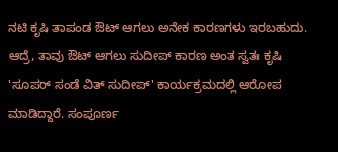ನಟಿ ಕೃಷಿ ತಾಪಂಡ ಔಟ್ ಆಗಲು ಅನೇಕ ಕಾರಣಗಳು ಇರಬಹುದು. ಆದ್ರೆ, ತಾವು ಔಟ್ ಆಗಲು ಸುದೀಪ್ ಕಾರಣ ಅಂತ ಸ್ವತಃ ಕೃಷಿ 'ಸೂಪರ್ ಸಂಡೆ ವಿತ್ ಸುದೀಪ್' ಕಾರ್ಯಕ್ರಮದಲ್ಲಿ ಆರೋಪ ಮಾಡಿದ್ದಾರೆ. ಸಂಪೂರ್ಣ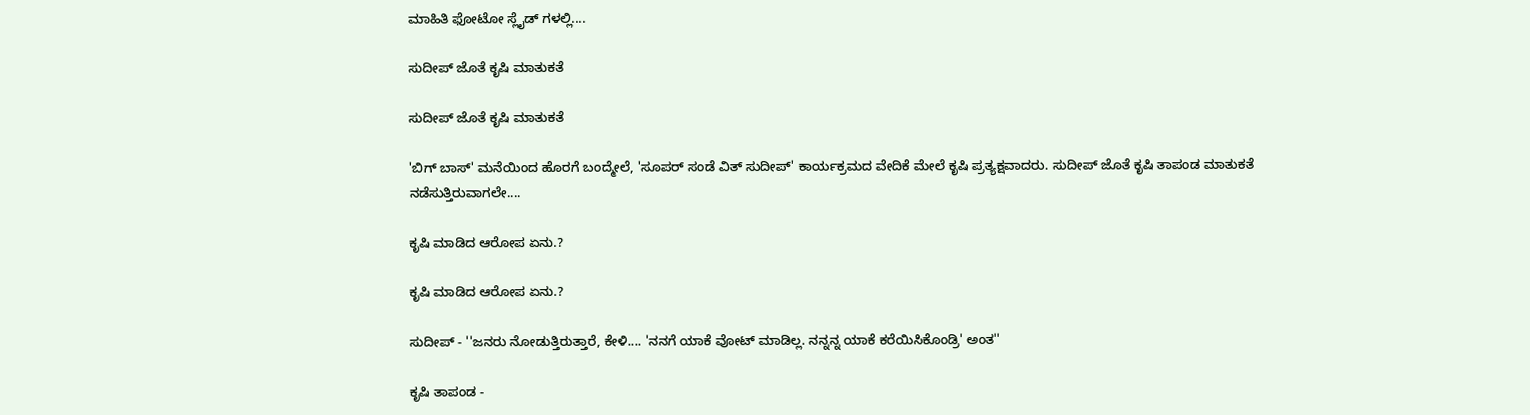ಮಾಹಿತಿ ಫೋಟೋ ಸ್ಲೈಡ್ ಗಳಲ್ಲಿ....

ಸುದೀಪ್ ಜೊತೆ ಕೃಷಿ ಮಾತುಕತೆ

ಸುದೀಪ್ ಜೊತೆ ಕೃಷಿ ಮಾತುಕತೆ

'ಬಿಗ್ ಬಾಸ್' ಮನೆಯಿಂದ ಹೊರಗೆ ಬಂದ್ಮೇಲೆ, 'ಸೂಪರ್ ಸಂಡೆ ವಿತ್ ಸುದೀಪ್' ಕಾರ್ಯಕ್ರಮದ ವೇದಿಕೆ ಮೇಲೆ ಕೃಷಿ ಪ್ರತ್ಯಕ್ಷವಾದರು. ಸುದೀಪ್ ಜೊತೆ ಕೃಷಿ ತಾಪಂಡ ಮಾತುಕತೆ ನಡೆಸುತ್ತಿರುವಾಗಲೇ....

ಕೃಷಿ ಮಾಡಿದ ಆರೋಪ ಏನು.?

ಕೃಷಿ ಮಾಡಿದ ಆರೋಪ ಏನು.?

ಸುದೀಪ್ - ''ಜನರು ನೋಡುತ್ತಿರುತ್ತಾರೆ, ಕೇಳಿ.... 'ನನಗೆ ಯಾಕೆ ವೋಟ್ ಮಾಡಿಲ್ಲ. ನನ್ನನ್ನ ಯಾಕೆ ಕರೆಯಿಸಿಕೊಂಡ್ರಿ' ಅಂತ''

ಕೃಷಿ ತಾಪಂಡ -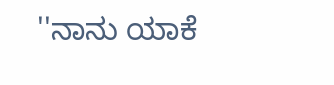''ನಾನು ಯಾಕೆ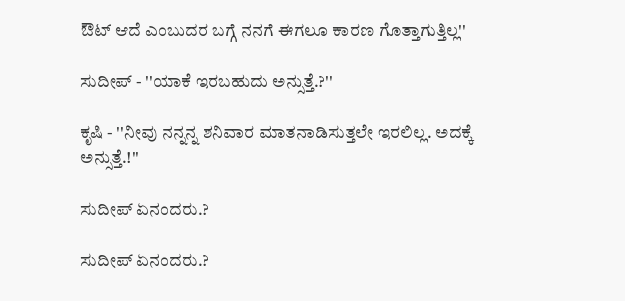ಔಟ್ ಆದೆ ಎಂಬುದರ ಬಗ್ಗೆ ನನಗೆ ಈಗಲೂ ಕಾರಣ ಗೊತ್ತಾಗುತ್ತಿಲ್ಲ''

ಸುದೀಪ್ - ''ಯಾಕೆ ಇರಬಹುದು ಅನ್ಸುತ್ತೆ.?''

ಕೃಷಿ - ''ನೀವು ನನ್ನನ್ನ ಶನಿವಾರ ಮಾತನಾಡಿಸುತ್ತಲೇ ಇರಲಿಲ್ಲ. ಅದಕ್ಕೆ ಅನ್ಸುತ್ತೆ.!''

ಸುದೀಪ್ ಏನಂದರು.?

ಸುದೀಪ್ ಏನಂದರು.?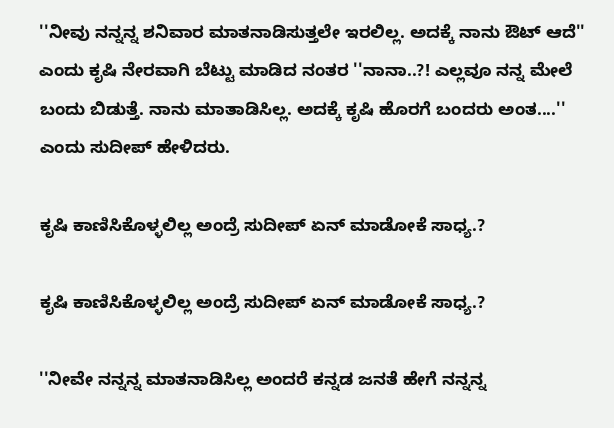''ನೀವು ನನ್ನನ್ನ ಶನಿವಾರ ಮಾತನಾಡಿಸುತ್ತಲೇ ಇರಲಿಲ್ಲ. ಅದಕ್ಕೆ ನಾನು ಔಟ್ ಆದೆ'' ಎಂದು ಕೃಷಿ ನೇರವಾಗಿ ಬೆಟ್ಟು ಮಾಡಿದ ನಂತರ ''ನಾನಾ..?! ಎಲ್ಲವೂ ನನ್ನ ಮೇಲೆ ಬಂದು ಬಿಡುತ್ತೆ. ನಾನು ಮಾತಾಡಿಸಿಲ್ಲ. ಅದಕ್ಕೆ ಕೃಷಿ ಹೊರಗೆ ಬಂದರು ಅಂತ....'' ಎಂದು ಸುದೀಪ್ ಹೇಳಿದರು.

ಕೃಷಿ ಕಾಣಿಸಿಕೊಳ್ಳಲಿಲ್ಲ ಅಂದ್ರೆ ಸುದೀಪ್ ಏನ್ ಮಾಡೋಕೆ ಸಾಧ್ಯ.?

ಕೃಷಿ ಕಾಣಿಸಿಕೊಳ್ಳಲಿಲ್ಲ ಅಂದ್ರೆ ಸುದೀಪ್ ಏನ್ ಮಾಡೋಕೆ ಸಾಧ್ಯ.?

''ನೀವೇ ನನ್ನನ್ನ ಮಾತನಾಡಿಸಿಲ್ಲ ಅಂದರೆ ಕನ್ನಡ ಜನತೆ ಹೇಗೆ ನನ್ನನ್ನ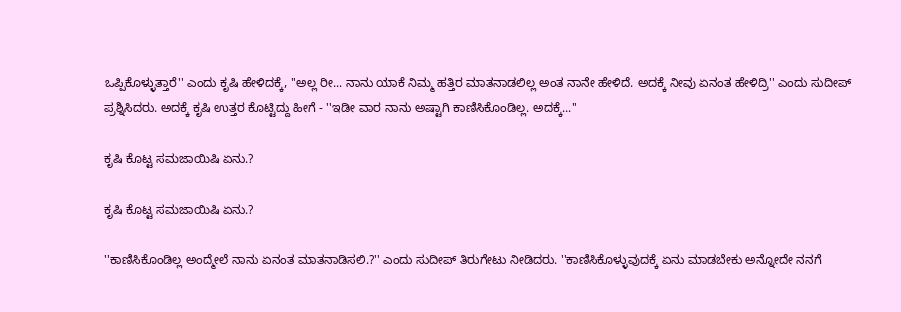ಒಪ್ಪಿಕೊಳ್ಳುತ್ತಾರೆ'' ಎಂದು ಕೃಷಿ ಹೇಳಿದಕ್ಕೆ, ''ಅಲ್ಲ ರೀ... ನಾನು ಯಾಕೆ ನಿಮ್ಮ ಹತ್ತಿರ ಮಾತನಾಡಲಿಲ್ಲ ಅಂತ ನಾನೇ ಹೇಳಿದೆ. ಅದಕ್ಕೆ ನೀವು ಏನಂತ ಹೇಳಿದ್ರಿ'' ಎಂದು ಸುದೀಪ್ ಪ್ರಶ್ನಿಸಿದರು. ಅದಕ್ಕೆ ಕೃಷಿ ಉತ್ತರ ಕೊಟ್ಟಿದ್ದು ಹೀಗೆ - ''ಇಡೀ ವಾರ ನಾನು ಅಷ್ಟಾಗಿ ಕಾಣಿಸಿಕೊಂಡಿಲ್ಲ. ಅದಕ್ಕೆ...''

ಕೃಷಿ ಕೊಟ್ಟ ಸಮಜಾಯಿಷಿ ಏನು.?

ಕೃಷಿ ಕೊಟ್ಟ ಸಮಜಾಯಿಷಿ ಏನು.?

''ಕಾಣಿಸಿಕೊಂಡಿಲ್ಲ ಅಂದ್ಮೇಲೆ ನಾನು ಏನಂತ ಮಾತನಾಡಿಸಲಿ.?'' ಎಂದು ಸುದೀಪ್ ತಿರುಗೇಟು ನೀಡಿದರು. ''ಕಾಣಿಸಿಕೊಳ್ಳುವುದಕ್ಕೆ ಏನು ಮಾಡಬೇಕು ಅನ್ನೋದೇ ನನಗೆ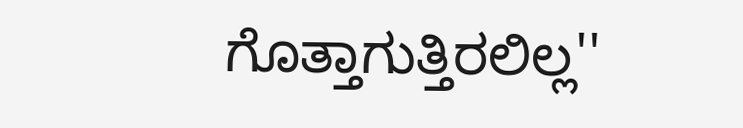ಗೊತ್ತಾಗುತ್ತಿರಲಿಲ್ಲ''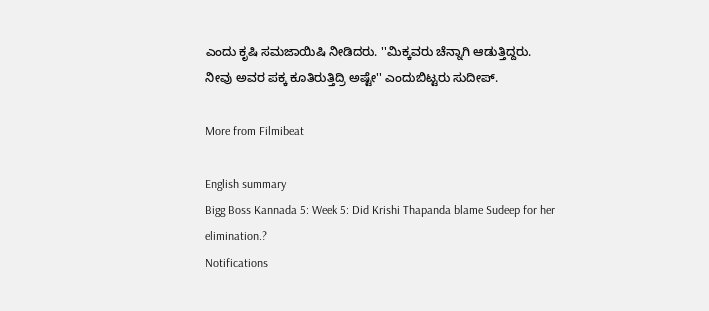ಎಂದು ಕೃಷಿ ಸಮಜಾಯಿಷಿ ನೀಡಿದರು. ''ಮಿಕ್ಕವರು ಚೆನ್ನಾಗಿ ಆಡುತ್ತಿದ್ದರು. ನೀವು ಅವರ ಪಕ್ಕ ಕೂತಿರುತ್ತಿದ್ರಿ ಅಷ್ಟೇ'' ಎಂದುಬಿಟ್ಟರು ಸುದೀಪ್.

More from Filmibeat

English summary
Bigg Boss Kannada 5: Week 5: Did Krishi Thapanda blame Sudeep for her elimination.?
Notifications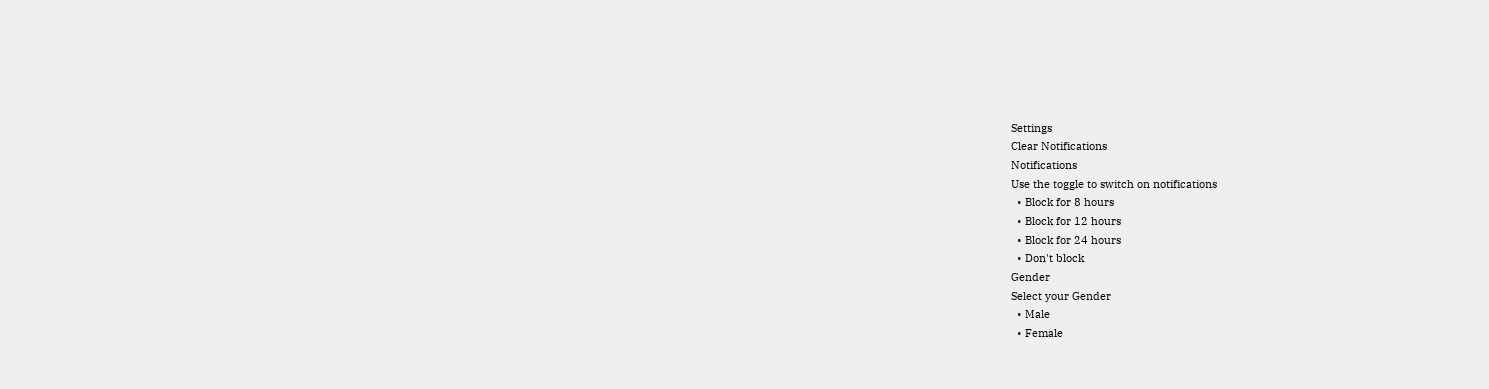Settings
Clear Notifications
Notifications
Use the toggle to switch on notifications
  • Block for 8 hours
  • Block for 12 hours
  • Block for 24 hours
  • Don't block
Gender
Select your Gender
  • Male
  • Female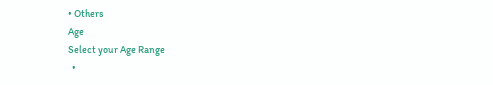• Others
Age
Select your Age Range
  •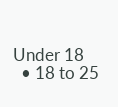Under 18
  • 18 to 25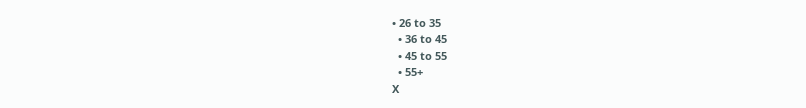• 26 to 35
  • 36 to 45
  • 45 to 55
  • 55+
X